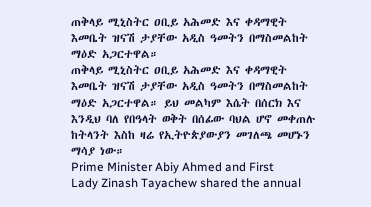ጠቅላይ ሚኒስትር ዐቢይ አሕመድ እና ቀዳማዊት እመቤት ዝናሽ ታያቸው አዲስ ዓመትን በማስመልከት ማዕድ አጋርተዋል።
ጠቅላይ ሚኒስትር ዐቢይ አሕመድ እና ቀዳማዊት እመቤት ዝናሽ ታያቸው አዲስ ዓመትን በማስመልከት ማዕድ አጋርተዋል። ይህ መልካም እሴት በሰርክ እና እንዲህ ባለ የበዓላት ወቅት በሰፊው ባህል ሆኖ መቀጠሉ ከትላንት እስከ ዛሬ የኢትዮጵያውያን መገለጫ መሆኑን ማሳያ ነው።
Prime Minister Abiy Ahmed and First Lady Zinash Tayachew shared the annual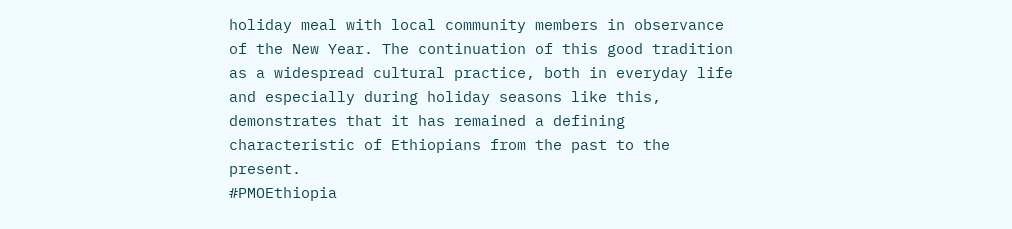holiday meal with local community members in observance of the New Year. The continuation of this good tradition as a widespread cultural practice, both in everyday life and especially during holiday seasons like this, demonstrates that it has remained a defining characteristic of Ethiopians from the past to the present.
#PMOEthiopia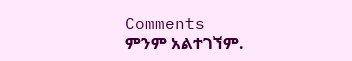Comments
ምንም አልተገኘም.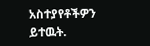አስተያየቶችዎን ይተዉት.